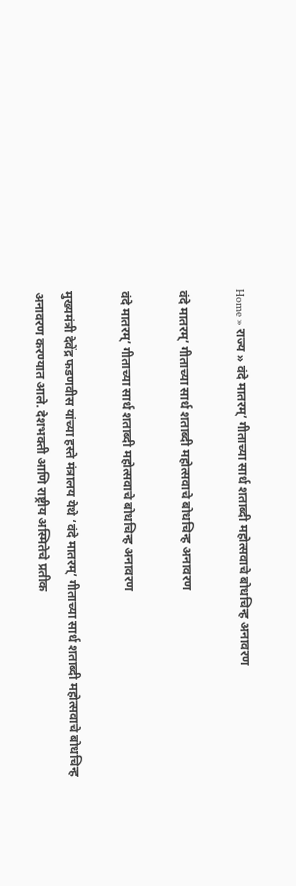Home » राज्य » वंदे मातरम्’ गीताच्या सार्ध शताब्दी महोत्सवाचे बोधचिन्ह अनावरण

वंदे मातरम्’ गीताच्या सार्ध शताब्दी महोत्सवाचे बोधचिन्ह अनावरण

वंदे मातरम्’ गीताच्या सार्ध शताब्दी महोत्सवाचे बोधचिन्ह अनावरण

मुख्यमंत्री देवेंद्र फडणवीस यांच्या हस्ते मंत्रालय येथे ‘वंदे मातरम्’ गीताच्या सार्ध शताब्दी महोत्सवाचे बोधचिन्ह अनावरण करण्यात आले. देशभक्ती आणि राष्ट्रीय अस्मितेचे प्रतीक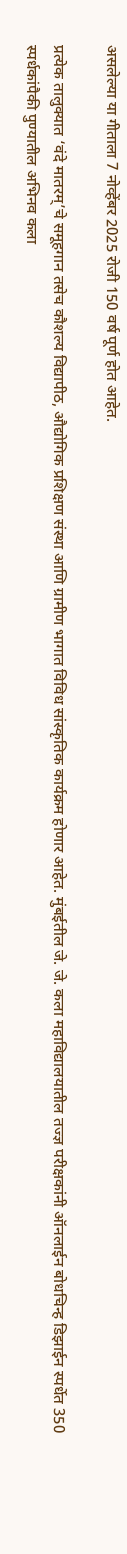असलेल्या या गीताला 7 नोव्हेंबर 2025 रोजी 150 वर्ष पूर्ण होत आहेत.

प्रत्येक तालुक्यात ‘वंदे मातरम्’चे समूहगान तसेच कौशल्य विद्यापीठ, औद्योगिक प्रशिक्षण संस्था आणि ग्रामीण भागात विविध सांस्कृतिक कार्यक्रम होणार आहेत. मुंबईतील जे. जे. कला महाविद्यालयातील तज्ज्ञ परीक्षकांनी ऑनलाईन बोधचिन्ह डिझाईन स्पर्धेत 350 स्पर्धकांपैकी पुण्यातील अभिनव कला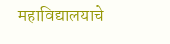महाविद्यालयाचे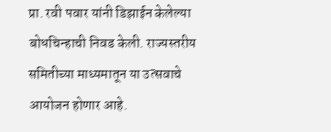प्रा. रवी पवार यांनी डिझाईन केलेल्या बोधचिन्हाची निवड केली. राज्यस्तरीय समितीच्या माध्यमातून या उत्सवाचे आयोजन होणार आहे.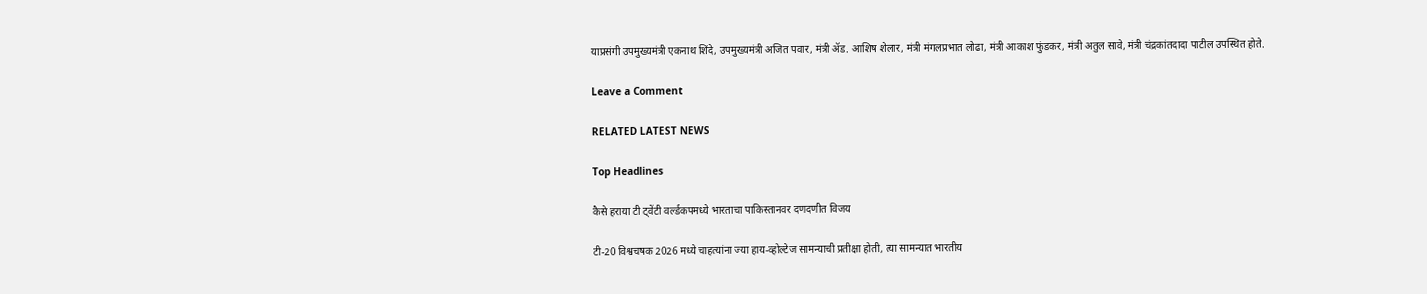याप्रसंगी उपमुख्यमंत्री एकनाथ शिंदे, उपमुख्यमंत्री अजित पवार, मंत्री ॲड. आशिष शेलार, मंत्री मंगलप्रभात लोढा, मंत्री आकाश फुंडकर, मंत्री अतुल सावे, मंत्री चंद्रकांतदादा पाटील उपस्थित होते.

Leave a Comment

RELATED LATEST NEWS

Top Headlines

कैसे हराया टी ट्वेंटी वर्ल्डकपमध्ये भारताचा पाकिस्तानवर दणदणीत विजय

टी-20 विश्वचषक 2026 मध्ये चाहत्यांना ज्या हाय-व्होल्टेज सामन्याची प्रतीक्षा होती, त्या सामन्यात भारतीय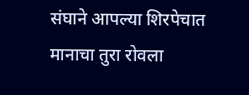संघाने आपल्या शिरपेचात मानाचा तुरा रोवला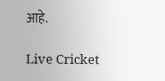आहे.

Live Cricket